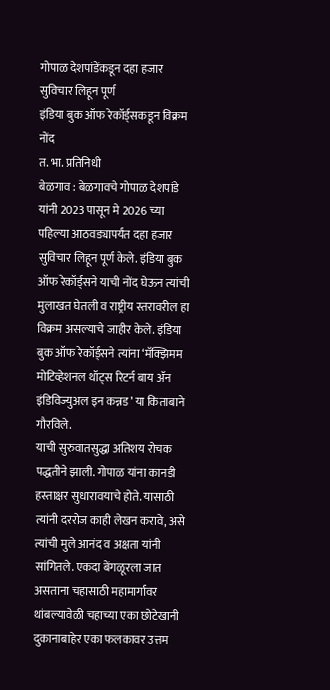गोपाळ देशपांडेंकडून दहा हजार सुविचार लिहून पूर्ण
इंडिया बुक ऑफ रेकॉर्ड्सकडून विक्रम नोंद
त. भा. प्रतिनिधी
बेळगाव : बेळगावचे गोपाळ देशपांडे यांनी 2023 पासून मे 2026 च्या पहिल्या आठवड्यापर्यंत दहा हजार सुविचार लिहून पूर्ण केले. इंडिया बुक ऑफ रेकॉर्ड्सने याची नोंद घेऊन त्यांची मुलाखत घेतली व राष्ट्रीय स्तरावरील हा विक्रम असल्याचे जाहीर केले. इंडिया बुक ऑफ रेकॉर्ड्सने त्यांना ‘मॅक्झिमम मोटिव्हेशनल थॉट्स रिटर्न बाय ॲन इंडिविज्युअल इन कन्नड’ या किताबाने गौरविले.
याची सुरुवातसुद्धा अतिशय रोचक पद्धतीने झाली. गोपाळ यांना कानडी हस्ताक्षर सुधारावयाचे होते. यासाठी त्यांनी दररोज काही लेखन करावे, असे त्यांची मुले आनंद व अक्षता यांनी सांगितले. एकदा बेंगळूरला जात असताना चहासाठी महामार्गावर थांबल्यावेळी चहाच्या एका छोटेखानी दुकानाबाहेर एका फलकावर उत्तम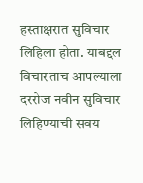हस्ताक्षरात सुविचार लिहिला होता. याबद्दल विचारताच आपल्याला दररोज नवीन सुविचार लिहिण्याची सवय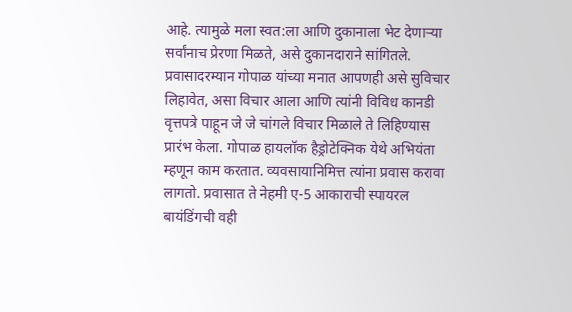आहे. त्यामुळे मला स्वत:ला आणि दुकानाला भेट देणाऱ्या सर्वांनाच प्रेरणा मिळते, असे दुकानदाराने सांगितले.
प्रवासादरम्यान गोपाळ यांच्या मनात आपणही असे सुविचार लिहावेत, असा विचार आला आणि त्यांनी विविध कानडी वृत्तपत्रे पाहून जे जे चांगले विचार मिळाले ते लिहिण्यास प्रारंभ केला. गोपाळ हायलॉक हैड्रोटेक्निक येथे अभियंता म्हणून काम करतात. व्यवसायानिमित्त त्यांना प्रवास करावा लागतो. प्रवासात ते नेहमी ए-5 आकाराची स्पायरल बायंडिंगची वही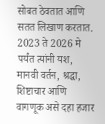सोबत ठेवतात आणि सतत लिखाण करतात. 2023 ते 2026 मे पर्यंत त्यांनी यश, मानवी वर्तन, श्रद्धा, शिष्टाचार आणि वागणूक असे दहा हजार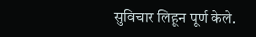सुविचार लिहून पूर्ण केले.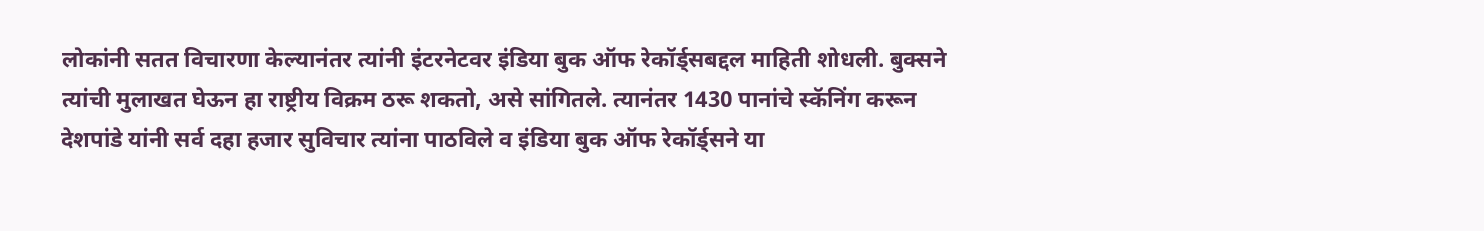लोकांनी सतत विचारणा केल्यानंतर त्यांनी इंटरनेटवर इंडिया बुक ऑफ रेकॉर्ड्सबद्दल माहिती शोधली. बुक्सने त्यांची मुलाखत घेऊन हा राष्ट्रीय विक्रम ठरू शकतो, असे सांगितले. त्यानंतर 1430 पानांचे स्कॅनिंग करून देशपांडे यांनी सर्व दहा हजार सुविचार त्यांना पाठविले व इंडिया बुक ऑफ रेकॉर्ड्सने या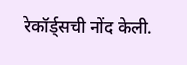रेकॉर्ड्सची नोंद केली.